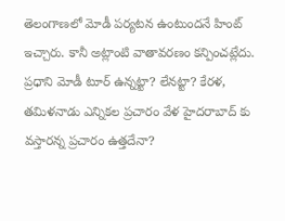తెలంగాణలో మోడీ పర్యటన ఉంటుందనే హింట్ ఇచ్చారు. కానీ అట్లాంటి వాతావరణం కన్పించట్లేదు. ప్రధాని మోడీ టూర్ ఉన్నట్టా? లేనట్టా? కేరళ, తమిళనాడు ఎన్నికల ప్రచారం వేళ హైదరాబాద్ కు వస్తారన్న ప్రచారం ఉత్తదేనా?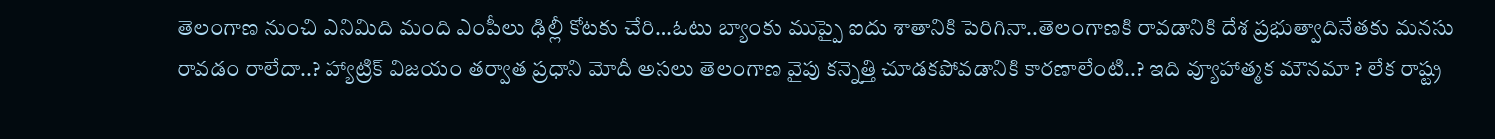తెలంగాణ నుంచి ఎనిమిది మంది ఎంపీలు ఢిల్లీ కోటకు చేరి…ఓటు బ్యాంకు ముప్పై ఐదు శాతానికి పెరిగినా..తెలంగాణకి రావడానికి దేశ ప్రభుత్వాదినేతకు మనసు రావడం రాలేదా..? హ్యాట్రిక్ విజయం తర్వాత ప్రధాని మోదీ అసలు తెలంగాణ వైపు కన్నెత్తి చూడకపోవడానికి కారణాలేంటి..? ఇది వ్యూహాత్మక మౌనమా ? లేక రాష్ట్ర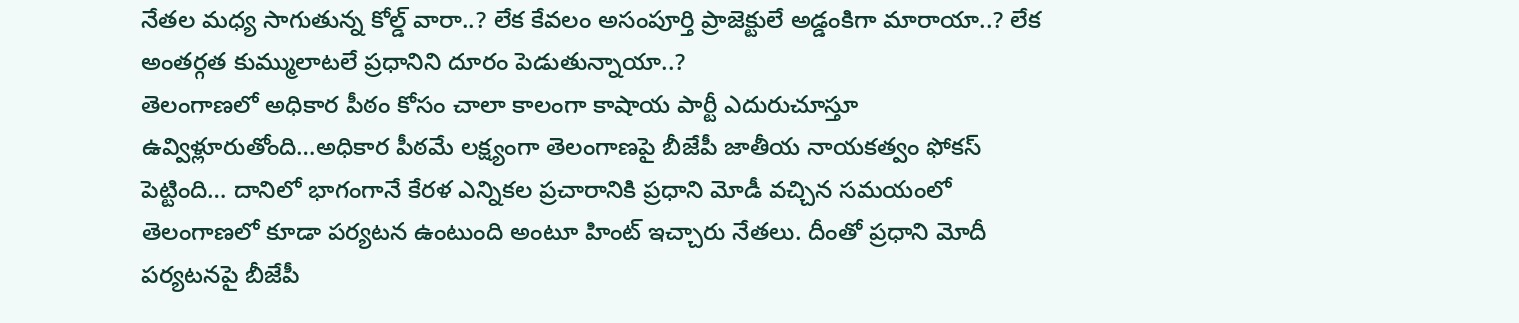నేతల మధ్య సాగుతున్న కోల్డ్ వారా..? లేక కేవలం అసంపూర్తి ప్రాజెక్టులే అడ్డంకిగా మారాయా..? లేక అంతర్గత కుమ్ములాటలే ప్రధానిని దూరం పెడుతున్నాయా..?
తెలంగాణలో అధికార పీఠం కోసం చాలా కాలంగా కాషాయ పార్టీ ఎదురుచూస్తూ ఉవ్విళ్లూరుతోంది…అధికార పీఠమే లక్ష్యంగా తెలంగాణపై బీజేపీ జాతీయ నాయకత్వం ఫోకస్ పెట్టింది… దానిలో భాగంగానే కేరళ ఎన్నికల ప్రచారానికి ప్రధాని మోడీ వచ్చిన సమయంలో తెలంగాణలో కూడా పర్యటన ఉంటుంది అంటూ హింట్ ఇచ్చారు నేతలు. దీంతో ప్రధాని మోదీ పర్యటనపై బీజేపీ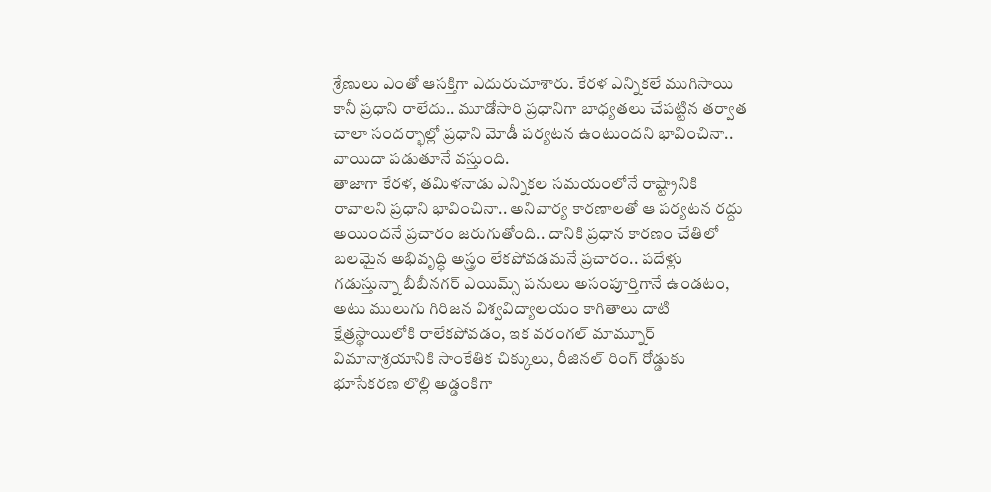శ్రేణులు ఎంతో ఆసక్తిగా ఎదురుచూశారు. కేరళ ఎన్నికలే ముగిసాయి కానీ ప్రధాని రాలేదు.. మూడోసారి ప్రధానిగా బాధ్యతలు చేపట్టిన తర్వాత చాలా సందర్భాల్లో ప్రధాని మోడీ పర్యటన ఉంటుందని భావించినా.. వాయిదా పడుతూనే వస్తుంది.
తాజాగా కేరళ, తమిళనాడు ఎన్నికల సమయంలోనే రాష్ట్రానికి రావాలని ప్రధాని భావించినా.. అనివార్య కారణాలతో ఆ పర్యటన రద్దు అయిందనే ప్రచారం జరుగుతోంది.. దానికి ప్రధాన కారణం చేతిలో బలమైన అభివృద్ధి అస్త్రం లేకపోవడమనే ప్రచారం.. పదేళ్లు గడుస్తున్నా బీబీనగర్ ఎయిమ్స్ పనులు అసంపూర్తిగానే ఉండటం, అటు ములుగు గిరిజన విశ్వవిద్యాలయం కాగితాలు దాటి క్షేత్రస్థాయిలోకి రాలేకపోవడం, ఇక వరంగల్ మామ్నూర్ విమానాశ్రయానికి సాంకేతిక చిక్కులు, రీజినల్ రింగ్ రోడ్డుకు భూసేకరణ లొల్లి అడ్డంకిగా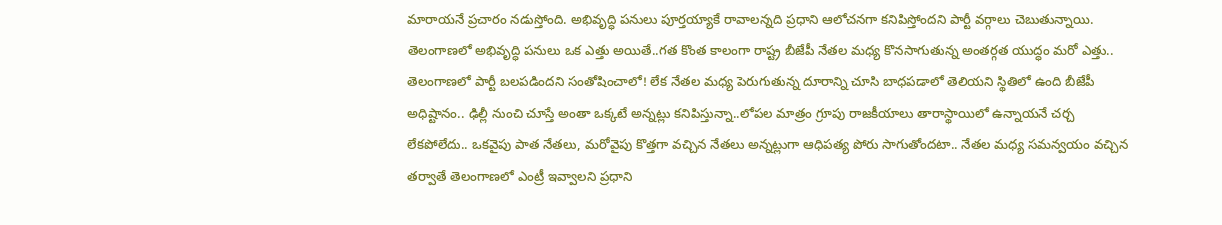మారాయనే ప్రచారం నడుస్తోంది. అభివృద్ధి పనులు పూర్తయ్యాకే రావాలన్నది ప్రధాని ఆలోచనగా కనిపిస్తోందని పార్టీ వర్గాలు చెబుతున్నాయి.
తెలంగాణలో అభివృద్ధి పనులు ఒక ఎత్తు అయితే..గత కొంత కాలంగా రాష్ట్ర బీజేపీ నేతల మధ్య కొనసాగుతున్న అంతర్గత యుద్ధం మరో ఎత్తు.. తెలంగాణలో పార్టీ బలపడిందని సంతోషించాలో! లేక నేతల మధ్య పెరుగుతున్న దూరాన్ని చూసి బాధపడాలో తెలియని స్థితిలో ఉంది బీజేపీ అధిష్టానం.. ఢిల్లీ నుంచి చూస్తే అంతా ఒక్కటే అన్నట్లు కనిపిస్తున్నా..లోపల మాత్రం గ్రూపు రాజకీయాలు తారాస్థాయిలో ఉన్నాయనే చర్చ లేకపోలేదు.. ఒకవైపు పాత నేతలు, మరోవైపు కొత్తగా వచ్చిన నేతలు అన్నట్లుగా ఆధిపత్య పోరు సాగుతోందటా.. నేతల మధ్య సమన్వయం వచ్చిన తర్వాతే తెలంగాణలో ఎంట్రీ ఇవ్వాలని ప్రధాని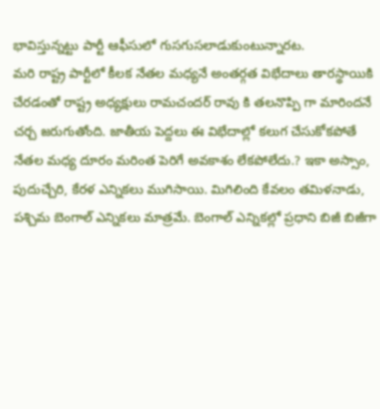భావిస్తున్నట్టు పార్టీ ఆఫీసులో గుసగుసలాడుకుంటున్నారట.
మరి రాష్ట్ర పార్టీలో కీలక నేతల మధ్యనే అంతర్గత విభేదాలు తారస్థాయికి చేరడంతో రాష్ట్ర అధ్యక్షులు రామచందర్ రావు కి తలనొప్పి గా మారిందనే చర్చ జరుగుతోంది. జాతీయ పెద్దలు ఈ విభేదాల్లో కలుగ చేసుకోకపోతే నేతల మధ్య దూరం మరింత పెరిగే అవకాశం లేకపోలేదు.? ఇకా అస్సాం, పుదుచ్చేరి, కేరళ ఎన్నికలు ముగిసాయి. మిగిలింది కేవలం తమిళనాడు, పశ్చిమ బెంగాల్ ఎన్నికలు మాత్రమే. బెంగాల్ ఎన్నికల్లో ప్రధాని బిజీ బిజీగా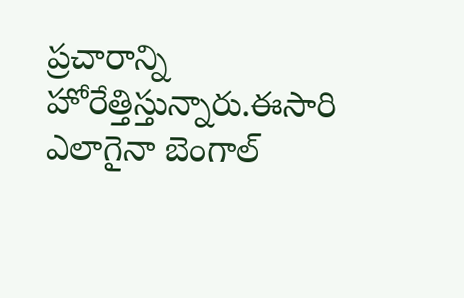ప్రచారాన్ని హోరేత్తిస్తున్నారు.ఈసారి ఎలాగైనా బెంగాల్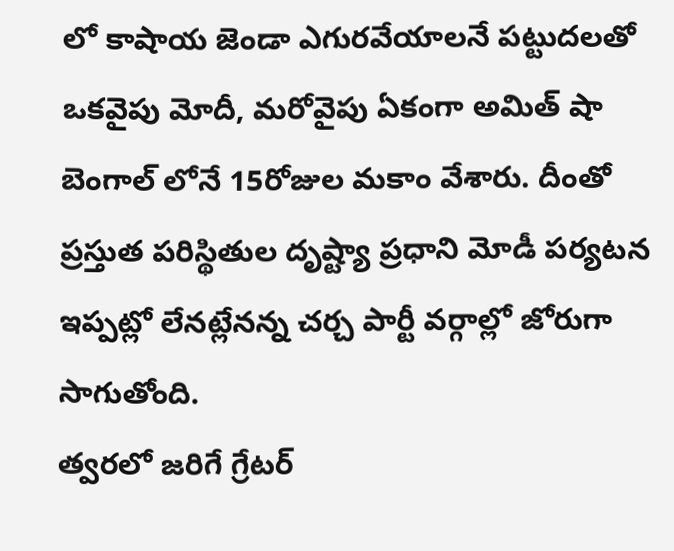లో కాషాయ జెండా ఎగురవేయాలనే పట్టుదలతో ఒకవైపు మోదీ, మరోవైపు ఏకంగా అమిత్ షా బెంగాల్ లోనే 15రోజుల మకాం వేశారు. దీంతో ప్రస్తుత పరిస్థితుల దృష్ట్యా ప్రధాని మోడీ పర్యటన ఇప్పట్లో లేనట్లేనన్న చర్చ పార్టీ వర్గాల్లో జోరుగా సాగుతోంది.
త్వరలో జరిగే గ్రేటర్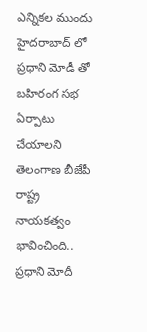ఎన్నికల ముందు హైదరాబాద్ లో ప్రధాని మోడీ తో బహిరంగ సభ ఏర్పాటు చేయాలని తెలంగాణ బీజేపీ రాష్ట్ర నాయకత్వం భావించింది.. ప్రధాని మోదీ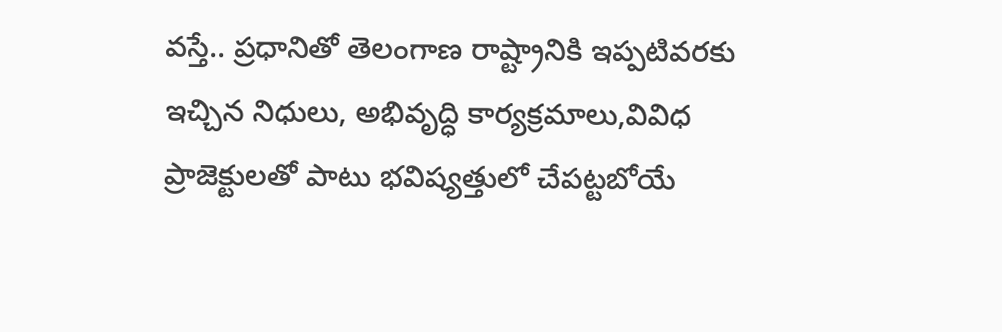వస్తే.. ప్రధానితో తెలంగాణ రాష్ట్రానికి ఇప్పటివరకు ఇచ్చిన నిధులు, అభివృద్ధి కార్యక్రమాలు,వివిధ ప్రాజెక్టులతో పాటు భవిష్యత్తులో చేపట్టబోయే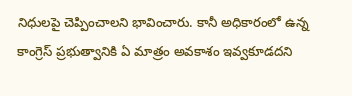నిధులపై చెప్పించాలని భావించారు. కానీ అధికారంలో ఉన్న కాంగ్రెస్ ప్రభుత్వానికి ఏ మాత్రం అవకాశం ఇవ్వకూడదని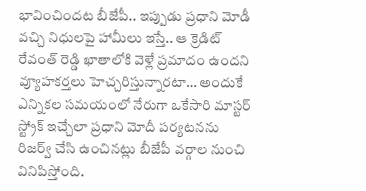భావించిందట బీజేపీ.. ఇప్పుడు ప్రధాని మోడీ వచ్చి నిధులపై హామీలు ఇస్తే.. ఆ క్రెడిట్ రేవంత్ రెడ్డి ఖాతాలోకి వెళ్లే ప్రమాదం ఉందని వ్యూహకర్తలు హెచ్చరిస్తున్నారటా… అందుకే ఎన్నికల సమయంలో నేరుగా ఒకేసారి మాస్టర్ స్ట్రోక్ ఇచ్చేలా ప్రధాని మోదీ పర్యటనను రిజర్వ్ చేసి ఉంచినట్లు బీజేపీ వర్గాల నుంచి వినిపిస్తోంది.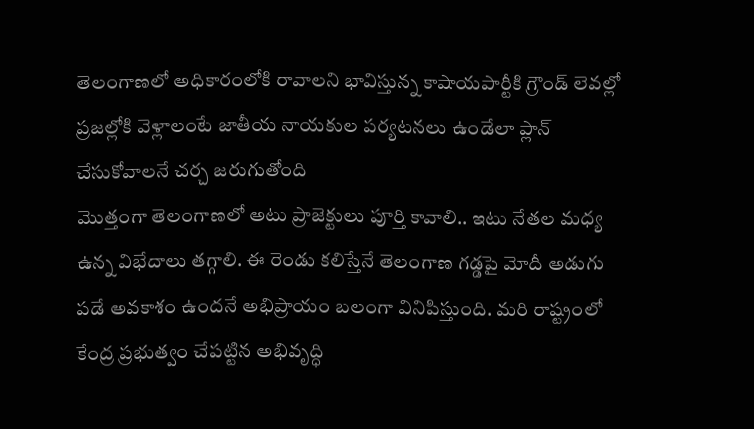తెలంగాణలో అధికారంలోకి రావాలని భావిస్తున్న కాషాయపార్టీకి గ్రౌండ్ లెవల్లో ప్రజల్లోకి వెళ్లాలంటే జాతీయ నాయకుల పర్యటనలు ఉండేలా ప్లాన్ చేసుకోవాలనే చర్చ జరుగుతోంది
మొత్తంగా తెలంగాణలో అటు ప్రాజెక్టులు పూర్తి కావాలి.. ఇటు నేతల మధ్య ఉన్న విభేదాలు తగ్గాలి. ఈ రెండు కలిస్తేనే తెలంగాణ గడ్డపై మోదీ అడుగు పడే అవకాశం ఉందనే అభిప్రాయం బలంగా వినిపిస్తుంది. మరి రాష్ట్రంలో కేంద్ర ప్రభుత్వం చేపట్టిన అభివృద్ధి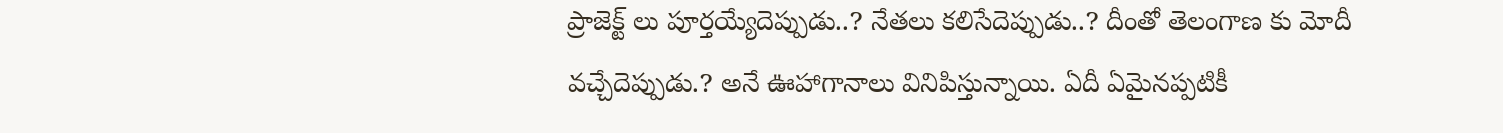ప్రాజెక్ట్ లు పూర్తయ్యేదెప్పుడు..? నేతలు కలిసేదెప్పుడు..? దీంతో తెలంగాణ కు మోదీ వచ్చేదెప్పుడు.? అనే ఊహాగానాలు వినిపిస్తున్నాయి. ఏదీ ఏమైనప్పటికీ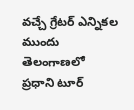వచ్చే గ్రేటర్ ఎన్నికల ముందు తెలంగాణలో ప్రధాని టూర్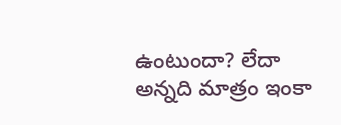ఉంటుందా? లేదా అన్నది మాత్రం ఇంకా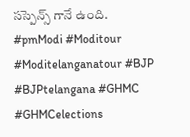సస్పెన్స్ గానే ఉంది.
#pmModi #Moditour #Moditelanganatour #BJP #BJPtelangana #GHMC #GHMCelections